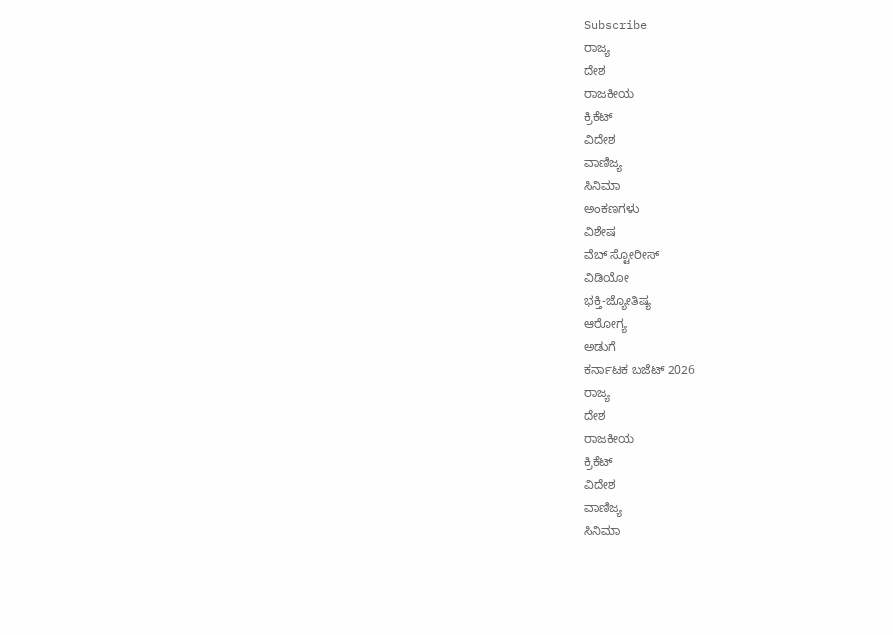Subscribe
ರಾಜ್ಯ
ದೇಶ
ರಾಜಕೀಯ
ಕ್ರಿಕೆಟ್
ವಿದೇಶ
ವಾಣಿಜ್ಯ
ಸಿನಿಮಾ
ಅಂಕಣಗಳು
ವಿಶೇಷ
ವೆಬ್ ಸ್ಟೋರೀಸ್
ವಿಡಿಯೋ
ಭಕ್ತಿ-ಜ್ಯೋತಿಷ್ಯ
ಆರೋಗ್ಯ
ಅಡುಗೆ
ಕರ್ನಾಟಕ ಬಜೆಟ್ 2026
ರಾಜ್ಯ
ದೇಶ
ರಾಜಕೀಯ
ಕ್ರಿಕೆಟ್
ವಿದೇಶ
ವಾಣಿಜ್ಯ
ಸಿನಿಮಾ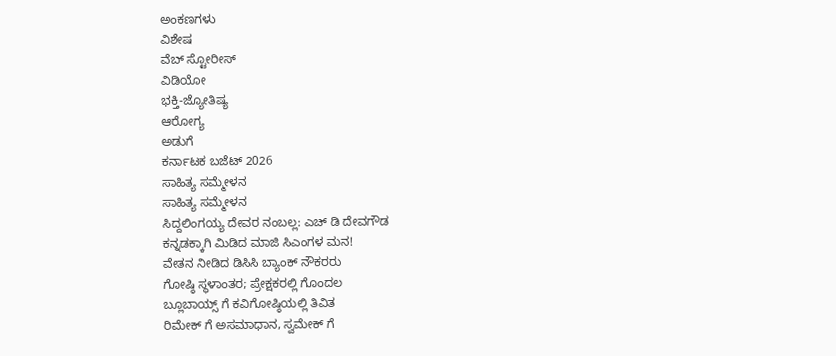ಅಂಕಣಗಳು
ವಿಶೇಷ
ವೆಬ್ ಸ್ಟೋರೀಸ್
ವಿಡಿಯೋ
ಭಕ್ತಿ-ಜ್ಯೋತಿಷ್ಯ
ಆರೋಗ್ಯ
ಅಡುಗೆ
ಕರ್ನಾಟಕ ಬಜೆಟ್ 2026
ಸಾಹಿತ್ಯ ಸಮ್ಮೇಳನ
ಸಾಹಿತ್ಯ ಸಮ್ಮೇಳನ
ಸಿದ್ದಲಿಂಗಯ್ಯ ದೇವರ ನಂಬಲ್ಲ: ಎಚ್ ಡಿ ದೇವಗೌಡ
ಕನ್ನಡಕ್ಕಾಗಿ ಮಿಡಿದ ಮಾಜಿ ಸಿಎಂಗಳ ಮನ!
ವೇತನ ನೀಡಿದ ಡಿಸಿಸಿ ಬ್ಯಾಂಕ್ ನೌಕರರು
ಗೋಷ್ಠಿ ಸ್ಥಳಾಂತರ; ಪ್ರೇಕ್ಷಕರಲ್ಲಿ ಗೊಂದಲ
ಬ್ಲೂಬಾಯ್ಸ್ ಗೆ ಕವಿಗೋಷ್ಠಿಯಲ್ಲಿ ತಿವಿತ
ರಿಮೇಕ್ ಗೆ ಅಸಮಾಧಾನ, ಸ್ವಮೇಕ್ ಗೆ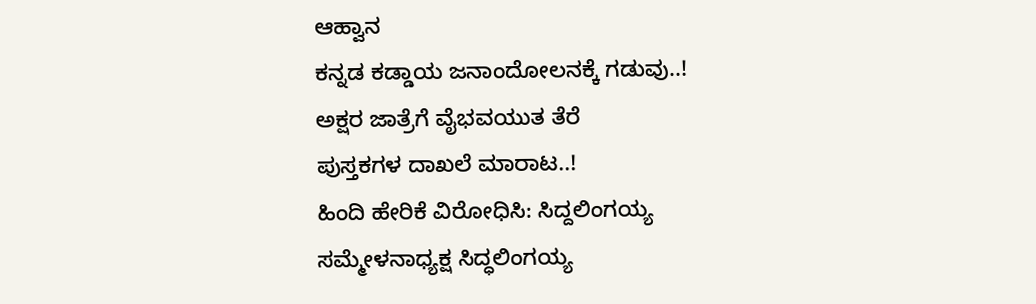ಆಹ್ವಾನ
ಕನ್ನಡ ಕಡ್ಡಾಯ ಜನಾಂದೋಲನಕ್ಕೆ ಗಡುವು..!
ಅಕ್ಷರ ಜಾತ್ರೆಗೆ ವೈಭವಯುತ ತೆರೆ
ಪುಸ್ತಕಗಳ ದಾಖಲೆ ಮಾರಾಟ..!
ಹಿಂದಿ ಹೇರಿಕೆ ವಿರೋಧಿಸಿ: ಸಿದ್ದಲಿಂಗಯ್ಯ
ಸಮ್ಮೇಳನಾಧ್ಯಕ್ಷ ಸಿದ್ಧಲಿಂಗಯ್ಯ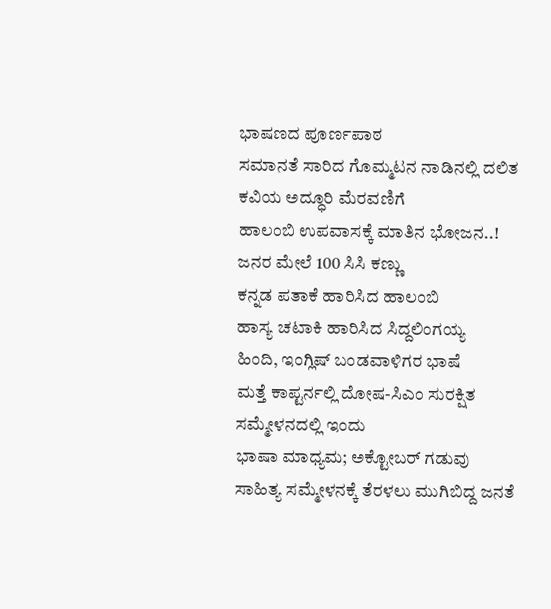ಭಾಷಣದ ಪೂರ್ಣಪಾಠ
ಸಮಾನತೆ ಸಾರಿದ ಗೊಮ್ಮಟನ ನಾಡಿನಲ್ಲಿ ದಲಿತ ಕವಿಯ ಅದ್ಧೂರಿ ಮೆರವಣಿಗೆ
ಹಾಲಂಬಿ ಉಪವಾಸಕ್ಕೆ ಮಾತಿನ ಭೋಜನ..!
ಜನರ ಮೇಲೆ 100 ಸಿಸಿ ಕಣ್ಣು
ಕನ್ನಡ ಪತಾಕೆ ಹಾರಿಸಿದ ಹಾಲಂಬಿ
ಹಾಸ್ಯ ಚಟಾಕಿ ಹಾರಿಸಿದ ಸಿದ್ದಲಿಂಗಯ್ಯ
ಹಿಂದಿ, ಇಂಗ್ಲಿಷ್ ಬಂಡವಾಳಿಗರ ಭಾಷೆ
ಮತ್ತೆ ಕಾಪ್ಟರ್ನಲ್ಲಿ ದೋಷ-ಸಿಎಂ ಸುರಕ್ಷಿತ
ಸಮ್ಮೇಳನದಲ್ಲಿ ಇಂದು
ಭಾಷಾ ಮಾಧ್ಯಮ; ಅಕ್ಟೋಬರ್ ಗಡುವು
ಸಾಹಿತ್ಯ ಸಮ್ಮೇಳನಕ್ಕೆ ತೆರಳಲು ಮುಗಿಬಿದ್ದ ಜನತೆ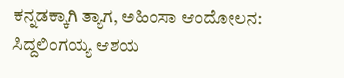ಕನ್ನಡಕ್ಕಾಗಿ ತ್ಯಾಗ, ಅಹಿಂಸಾ ಆಂದೋಲನ: ಸಿದ್ದಲಿಂಗಯ್ಯ ಆಶಯ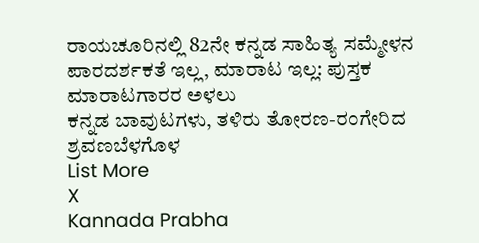ರಾಯಚೂರಿನಲ್ಲಿ 82ನೇ ಕನ್ನಡ ಸಾಹಿತ್ಯ ಸಮ್ಮೇಳನ
ಪಾರದರ್ಶಕತೆ ಇಲ್ಲ, ಮಾರಾಟ ಇಲ್ಲ: ಪುಸ್ತಕ ಮಾರಾಟಗಾರರ ಅಳಲು
ಕನ್ನಡ ಬಾವುಟಗಳು, ತಳಿರು ತೋರಣ-ರಂಗೇರಿದ ಶ್ರವಣಬೆಳಗೊಳ
List More
X
Kannada Prabha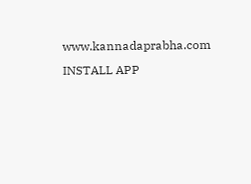www.kannadaprabha.com
INSTALL APP